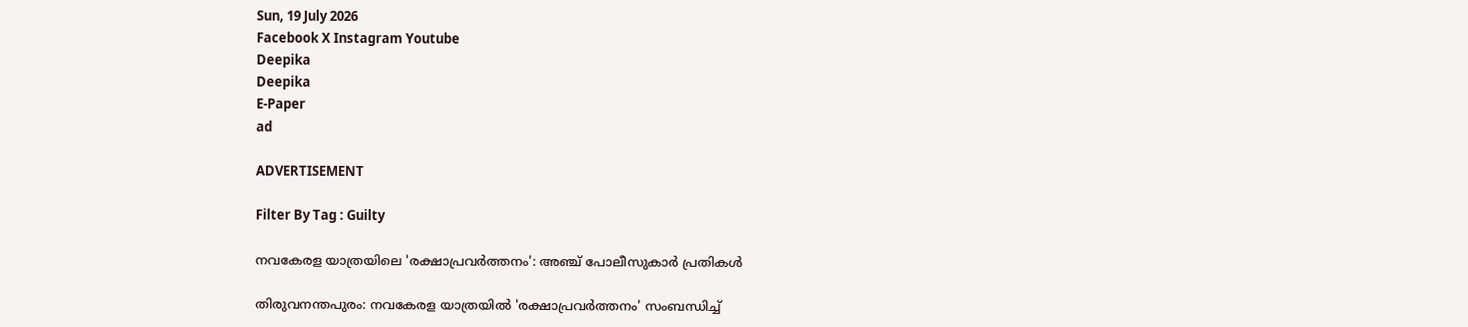Sun, 19 July 2026
Facebook X Instagram Youtube
Deepika
Deepika
E-Paper
ad

ADVERTISEMENT

Filter By Tag : Guilty

നവകേരള യാത്രയിലെ 'രക്ഷാപ്രവർത്തനം': അഞ്ച് പോലീസുകാർ പ്രതികൾ

തിരുവനന്തപുരം: നവകേരള യാത്രയിൽ 'രക്ഷാപ്രവർത്തനം' സംബന്ധിച്ച്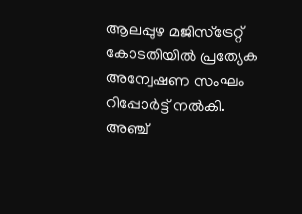ആലപ്പുഴ മജിസ്ട്രേറ്റ് കോടതിയിൽ പ്രത്യേക അന്വേഷണ സംഘം റിപ്പോർട്ട് നൽകി. അഞ്ച്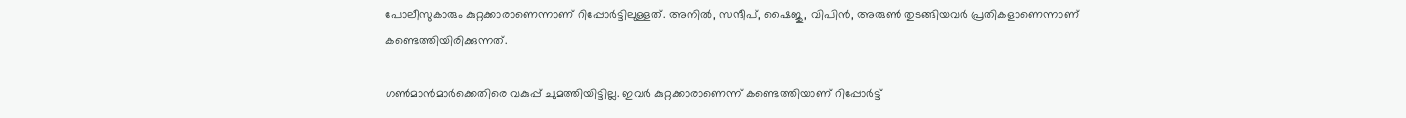പോലീസുകാരും കുറ്റക്കാരാണെന്നാണ് റിപ്പോർട്ടിലുള്ളത്. അനിൽ, സന്ദീപ്, ഷൈജു, വിപിൻ, അരുൺ തുടങ്ങിയവർ പ്രതികളാണെന്നാണ് കണ്ടെത്തിയിരിക്കുന്നത്.

ഗൺമാൻമാർക്കെതിരെ വകുപ്പ് ചുമത്തിയിട്ടില്ല. ഇവർ കുറ്റക്കാരാണെന്ന് കണ്ടെത്തിയാണ് റിപ്പോർട്ട്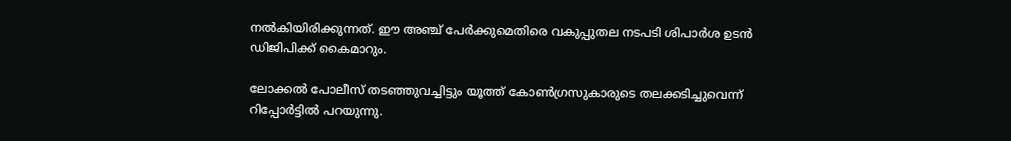നൽകിയിരിക്കുന്നത്. ഈ അഞ്ച് പേർക്കുമെതിരെ വകുപ്പുതല നടപടി ശിപാർശ ഉടൻ ഡിജിപിക്ക് കൈമാറും.

ലോക്കൽ പോലീസ് തടഞ്ഞുവച്ചിട്ടും യൂത്ത് കോൺഗ്രസുകാരുടെ തലക്കടിച്ചുവെന്ന് റിപ്പോർട്ടിൽ പറയുന്നു.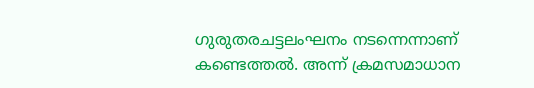ഗുരുതരചട്ടലംഘനം നടന്നെന്നാണ് കണ്ടെത്തൽ. അന്ന് ക്രമസമാധാന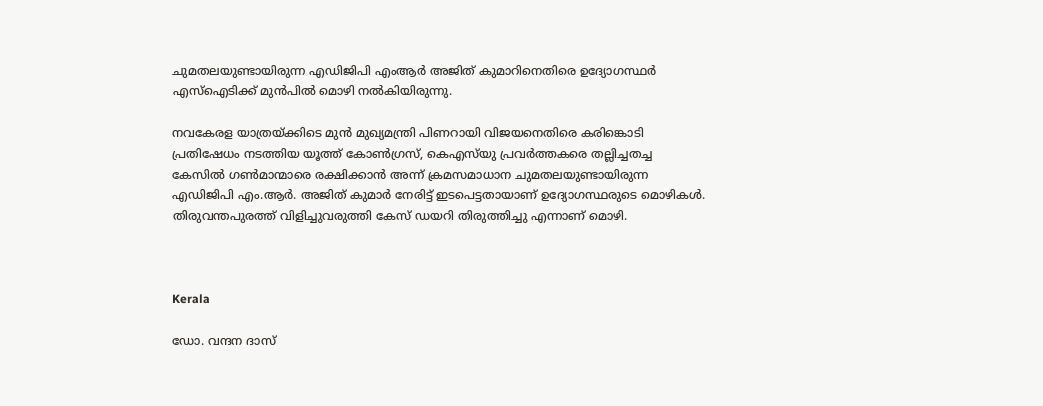ചുമതലയുണ്ടായിരുന്ന എഡിജിപി എംആർ അജിത് കുമാറിനെതിരെ ഉദ്യോഗസ്ഥർ എസ്ഐടിക്ക് മുൻപിൽ മൊഴി നൽകിയിരുന്നു.

നവകേരള യാത്രയ്ക്കിടെ മുൻ മുഖ്യമന്ത്രി പിണറായി വിജയനെതിരെ കരിങ്കൊടി പ്രതിഷേധം നടത്തിയ യൂത്ത് കോൺഗ്രസ്, കെഎസ്‌യു പ്രവർത്തകരെ തല്ലിച്ചതച്ച കേസിൽ ഗൺമാന്മാരെ രക്ഷിക്കാൻ അന്ന് ക്രമസമാധാന ചുമതലയുണ്ടായിരുന്ന എഡിജിപി എം.ആർ. അജിത് കുമാർ നേരിട്ട് ഇടപെട്ടതായാണ് ഉദ്യോഗസ്ഥരുടെ മൊഴികൾ. തിരുവന്തപുരത്ത് വിളിച്ചുവരുത്തി കേസ് ഡയറി തിരുത്തിച്ചു എന്നാണ് മൊഴി.



Kerala

ഡോ. വന്ദന ദാസ്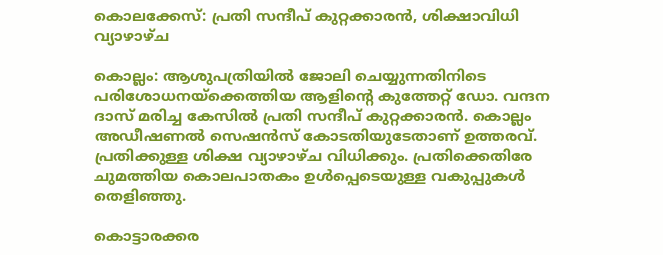കൊലക്കേസ്: പ്രതി സന്ദീപ് കുറ്റക്കാരൻ, ശിക്ഷാവിധി വ്യാഴാഴ്ച

കൊല്ലം: ആശുപത്രിയില്‍ ജോലി ചെയ്യുന്നതിനിടെ പരിശോധനയ്‌ക്കെത്തിയ ആളിന്‍റെ കുത്തേറ്റ് ഡോ. വന്ദന ദാസ് മരിച്ച കേസിൽ പ്രതി സന്ദീപ് കുറ്റക്കാരൻ. കൊല്ലം അഡീഷണല്‍ സെഷന്‍സ് കോടതിയുടേതാണ് ഉത്തരവ്. പ്രതിക്കുള്ള ശിക്ഷ വ്യാഴാഴ്ച വിധിക്കും. പ്രതിക്കെതിരേ ചുമത്തിയ കൊലപാതകം ഉൾപ്പെടെയുള്ള വകുപ്പുകൾ തെളിഞ്ഞു.

കൊട്ടാരക്കര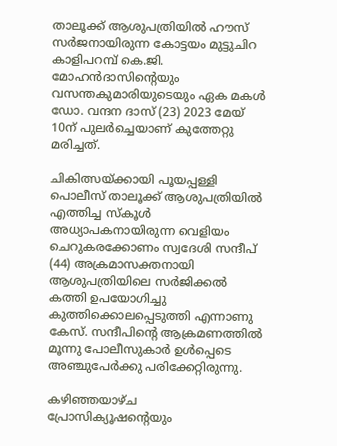താലൂക്ക് ആശുപത്രിയിൽ ഹൗസ് സർജനായിരുന്ന കോട്ടയം മുട്ടുചിറ കാളിപറമ്പ് കെ.ജി. മോഹൻദാസിന്റെയും വസന്തകുമാരിയുടെയും ഏക മകൾ ഡോ. വന്ദന ദാസ് (23) 2023 മേയ് 10ന് പുലർച്ചെയാണ് കുത്തേറ്റു മരിച്ചത്.

ചികിത്സയ്ക്കായി പൂയപ്പള്ളി പൊലീസ് താലൂക്ക് ആശുപത്രിയിൽ എത്തിച്ച സ്കൂൾ അധ്യാപകനായിരുന്ന വെളിയം ചെറുകരക്കോണം സ്വദേശി സന്ദീപ് (44) അക്രമാസക്തനായി ആശുപത്രിയിലെ സർജിക്കൽ കത്തി ഉപയോഗിച്ചു കുത്തിക്കൊലപ്പെടുത്തി എന്നാണു കേസ്. സന്ദീപിന്‍റെ ആക്രമണത്തിൽ മൂന്നു പോലീസുകാർ ഉൾപ്പെടെ അഞ്ചുപേർക്കു പരിക്കേറ്റിരുന്നു.

കഴിഞ്ഞയാഴ്ച പ്രോസിക്യൂഷന്‍റെയും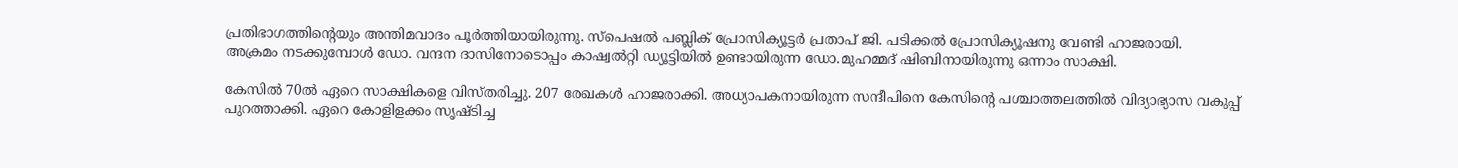പ്രതിഭാഗത്തിന്‍റെയും അന്തിമവാദം പൂർത്തിയായിരുന്നു. സ്പെഷൽ പബ്ലിക് പ്രോസിക്യൂട്ടർ പ്രതാപ് ജി. പടിക്കൽ പ്രോസിക്യൂഷനു വേണ്ടി ഹാജരായി.
അക്രമം നടക്കുമ്പോൾ ഡോ. വന്ദന ദാസിനോടൊപ്പം കാഷ്വൽറ്റി ഡ്യൂട്ടിയിൽ ഉണ്ടായിരുന്ന ഡോ.മുഹമ്മദ് ഷിബിനായിരുന്നു ഒന്നാം സാക്ഷി.

കേസിൽ 70ൽ ഏറെ സാക്ഷികളെ വിസ്തരിച്ചു. 207 രേഖകൾ ഹാജരാക്കി. അധ്യാപകനായിരുന്ന സന്ദീപിനെ കേസിന്‍റെ പശ്ചാത്തലത്തിൽ വിദ്യാഭ്യാസ വകുപ്പ് പുറത്താക്കി. ഏറെ കോളിളക്കം സൃഷ്ടിച്ച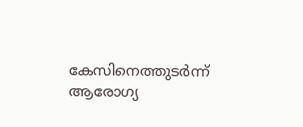കേസിനെത്തുടർന്ന് ആരോഗ്യ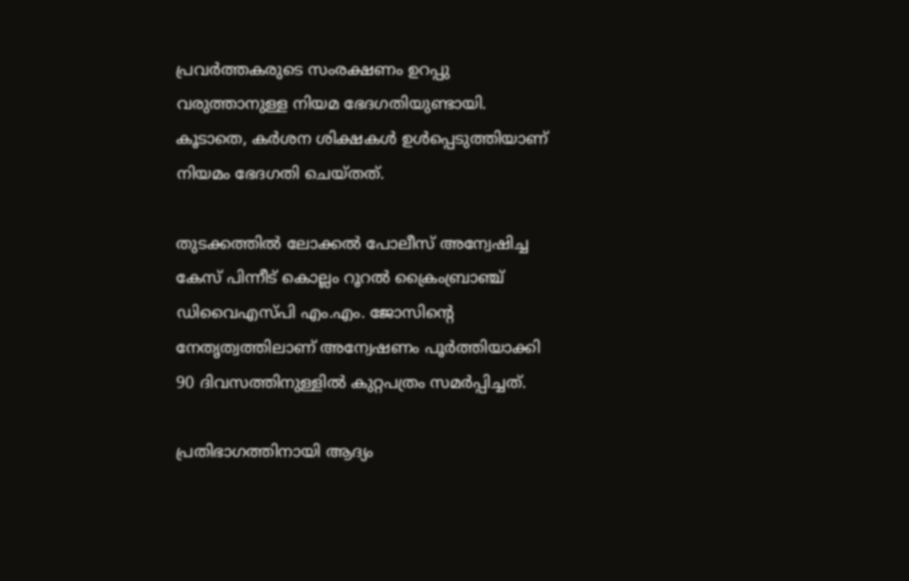പ്രവർത്തകരുടെ സംരക്ഷണം ഉറപ്പു വരുത്താനുള്ള നിയമ ഭേദഗതിയുണ്ടായി. കൂടാതെ, കർശന ശിക്ഷകൾ ഉൾപ്പെടുത്തിയാണ് നിയമം ഭേദഗതി ചെയ്തത്.

തുടക്കത്തിൽ ലോക്കൽ പോലീസ് അന്വേഷിച്ച കേസ് പിന്നീട് കൊല്ലം റൂറൽ ക്രൈംബ്രാഞ്ച് ഡിവൈഎസ്പി എം.എം. ജോസിന്‍റെ നേതൃത്വത്തിലാണ് അന്വേഷണം പൂർത്തിയാക്കി 90 ദിവസത്തിനുള്ളിൽ കുറ്റപത്രം സമർപ്പിച്ചത്.

പ്രതിഭാഗത്തിനായി ആദ്യം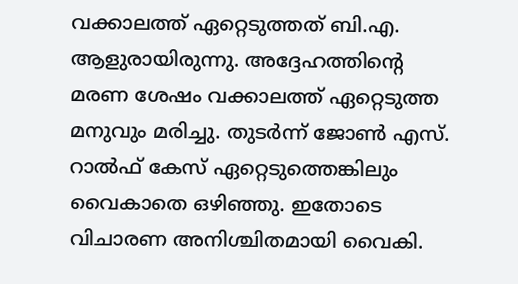വക്കാലത്ത് ഏറ്റെടുത്തത് ബി.എ. ആളുരായിരുന്നു. അദ്ദേഹത്തിന്‍റെ മരണ ശേഷം വക്കാലത്ത് ഏറ്റെടുത്ത മനുവും മരിച്ചു. തുടർന്ന് ജോൺ എസ്. റാൽഫ് കേസ് ഏറ്റെടുത്തെങ്കിലും വൈകാതെ ഒഴിഞ്ഞു. ഇതോടെ വിചാരണ അനിശ്ചിതമായി വൈകി.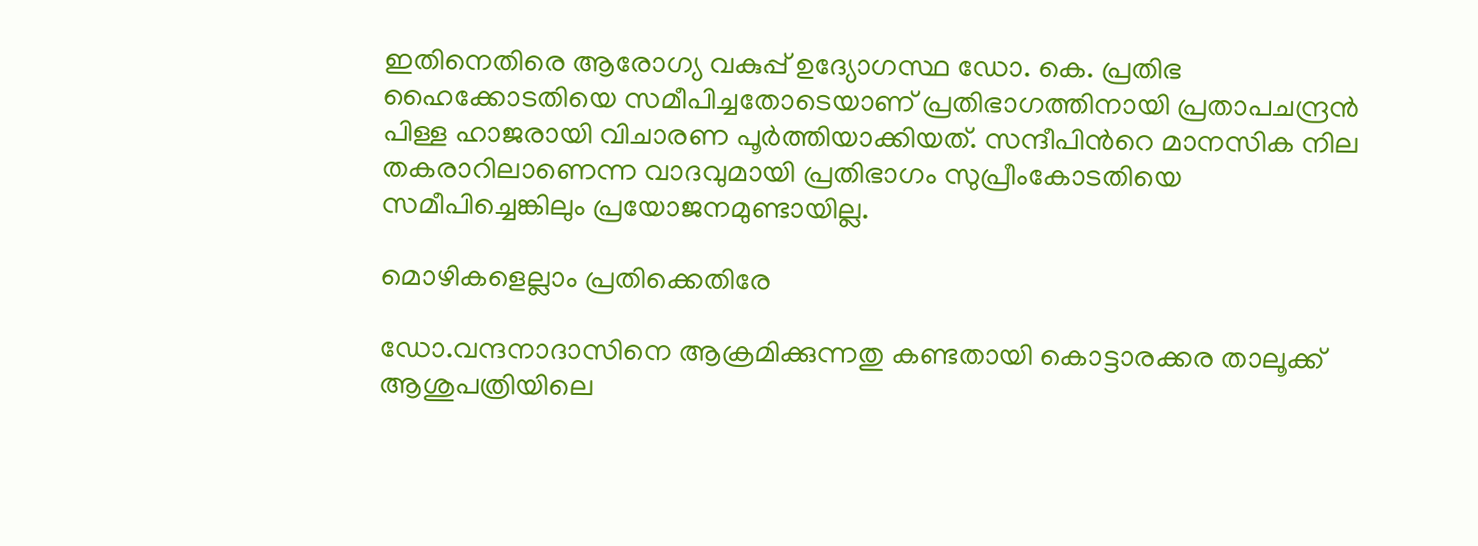ഇതിനെതിരെ ആരോഗ്യ വകുപ്പ് ഉദ്യോഗസ്ഥ ഡോ. കെ. പ്രതിഭ ഹൈക്കോടതിയെ സമീപിച്ചതോടെയാണ് പ്രതിഭാഗത്തിനായി പ്രതാപചന്ദ്രൻ പിള്ള ഹാജരായി വിചാരണ പൂർത്തിയാക്കിയത്. സന്ദീപിന്‍റെ മാനസിക നില തകരാറിലാണെന്ന വാദവുമായി പ്രതിഭാഗം സുപ്രീംകോടതിയെ സമീപിച്ചെങ്കിലും പ്രയോജനമുണ്ടായില്ല.

മൊഴികളെല്ലാം പ്രതിക്കെതിരേ

ഡോ.വന്ദനാദാസിനെ ആക്രമിക്കുന്നതു കണ്ടതായി കൊട്ടാരക്കര താലൂക്ക് ആശുപത്രിയിലെ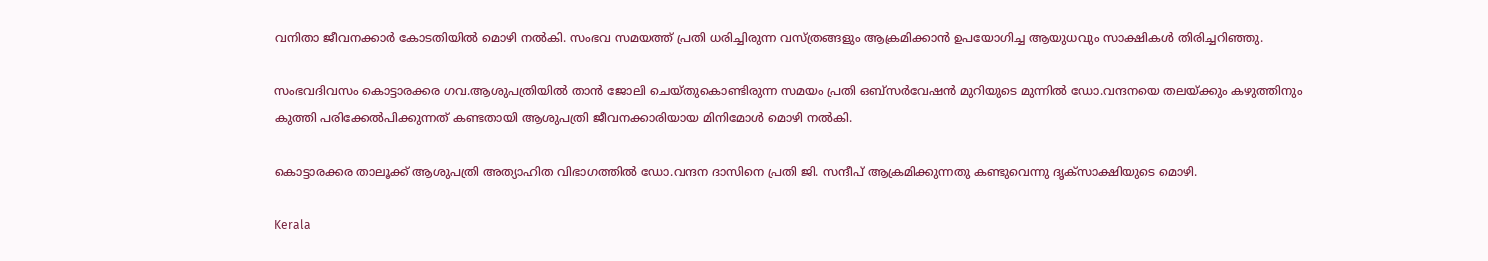വനിതാ ജീവനക്കാർ കോടതിയിൽ മൊഴി നൽകി. സംഭവ സമയത്ത് പ്രതി ധരിച്ചിരുന്ന വസ്ത്രങ്ങളും ആക്രമിക്കാൻ ഉപയോഗിച്ച ആയുധവും സാക്ഷികൾ തിരിച്ചറിഞ്ഞു.

സംഭവദിവസം കൊട്ടാരക്കര ഗവ.ആശുപത്രിയിൽ താൻ ജോലി ചെയ്തുകൊണ്ടിരുന്ന സമയം പ്രതി ഒബ്സർവേഷൻ മുറിയുടെ മുന്നിൽ ഡോ.വന്ദനയെ തലയ്ക്കും കഴുത്തിനും കുത്തി പരിക്കേൽപിക്കുന്നത് കണ്ടതായി ആശുപത്രി ജീവനക്കാരിയായ മിനിമോൾ മൊഴി നൽകി.

കൊട്ടാരക്കര താലൂക്ക് ആശുപത്രി അത്യാഹിത വിഭാഗത്തിൽ ഡോ.വന്ദന ദാസിനെ പ്രതി ജി. സന്ദീപ് ആക്രമിക്കുന്നതു കണ്ടുവെന്നു ദൃക്സാക്ഷിയുടെ മൊഴി.

Kerala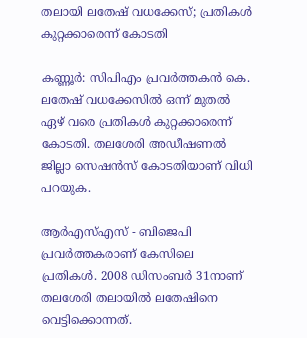തലായി ലതേഷ് വധക്കേസ്; പ്രതികൾ കുറ്റക്കാരെന്ന് കോടതി

കണ്ണൂർ: സിപിഎം പ്രവർത്തകൻ കെ. ലതേഷ് വധക്കേസിൽ ഒന്ന് മുതൽ ഏഴ് വരെ പ്രതികൾ കുറ്റക്കാരെന്ന് കോടതി. തലശേരി അഡീഷണൽ ജില്ലാ സെഷൻസ് കോടതിയാണ് വിധി പറയുക.

ആർഎസ്എസ് - ബിജെപി പ്രവർത്തകരാണ് കേസിലെ പ്രതികൾ. 2008 ഡിസംബർ 31നാണ് തലശേരി തലായിൽ ലതേഷിനെ വെട്ടിക്കൊന്നത്.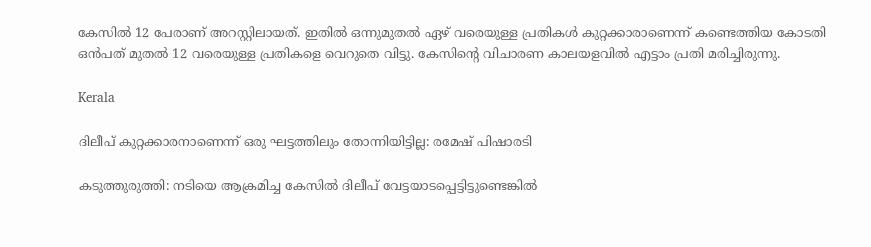കേസിൽ 12 പേരാണ് അറസ്റ്റിലായത്. ഇതിൽ ഒന്നുമുതൽ ഏഴ് വരെയുള്ള പ്രതികൾ കുറ്റക്കാരാണെന്ന് കണ്ടെത്തിയ കോടതി ഒൻപത് മുതൽ 12 വരെയുള്ള പ്രതികളെ വെറുതെ വിട്ടു. കേസിന്‍റെ വിചാരണ കാലയളവിൽ എട്ടാം പ്രതി മരിച്ചിരുന്നു.

Kerala

ദിലീപ് കുറ്റക്കാരനാണെന്ന് ഒരു ഘട്ടത്തിലും തോന്നിയിട്ടില്ല: രമേഷ് പിഷാരടി

കടുത്തുരുത്തി: നടിയെ ആക്രമിച്ച കേസില്‍ ദിലീപ് വേട്ടയാടപ്പെട്ടിട്ടുണ്ടെങ്കില്‍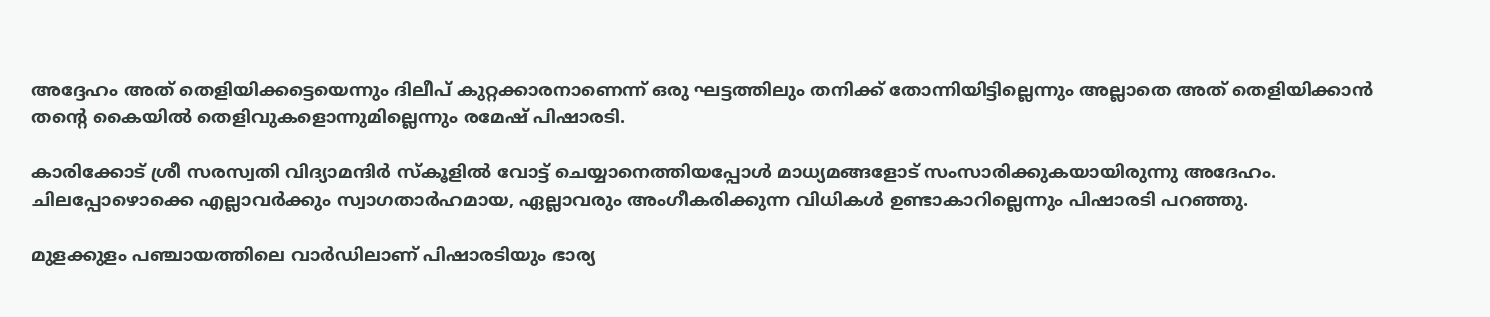അദ്ദേഹം അത് തെളിയിക്കട്ടെയെന്നും ദിലീപ് കുറ്റക്കാരനാണെന്ന് ഒരു ഘട്ടത്തിലും തനിക്ക് തോന്നിയിട്ടില്ലെന്നും അല്ലാതെ അത് തെളിയിക്കാന്‍ തന്‍റെ കൈയില്‍ തെളിവുകളൊന്നുമില്ലെന്നും രമേഷ് പിഷാരടി.

കാരിക്കോട് ശ്രീ സരസ്വതി വിദ്യാമന്ദിര്‍ സ്‌കൂളില്‍ വോട്ട് ചെയ്യാനെത്തിയപ്പോള്‍ മാധ്യമങ്ങളോട് സംസാരിക്കുകയായിരുന്നു അദേഹം. ചിലപ്പോഴൊക്കെ എല്ലാവര്‍ക്കും സ്വാഗതാര്‍ഹമായ, ഏല്ലാവരും അംഗീകരിക്കുന്ന വിധികള്‍ ഉണ്ടാകാറില്ലെന്നും പിഷാരടി പറഞ്ഞു.

മുളക്കുളം പഞ്ചായത്തിലെ വാര്‍ഡിലാണ് പിഷാരടിയും ഭാര്യ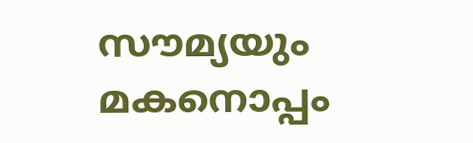സൗമ്യയും മകനൊപ്പം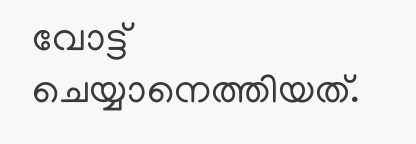വോട്ട് ചെയ്യാനെത്തിയത്.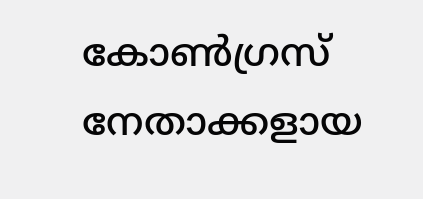കോണ്‍ഗ്രസ് നേതാക്കളായ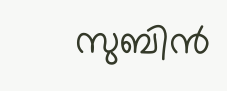സുബിന്‍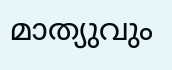മാത്യുവും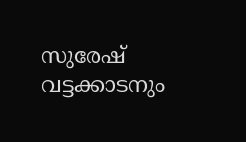സുരേഷ് വട്ടക്കാടനും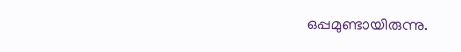ഒപ്പമുണ്ടായിരുന്നു.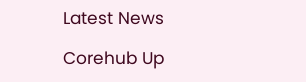Latest News

Corehub Up